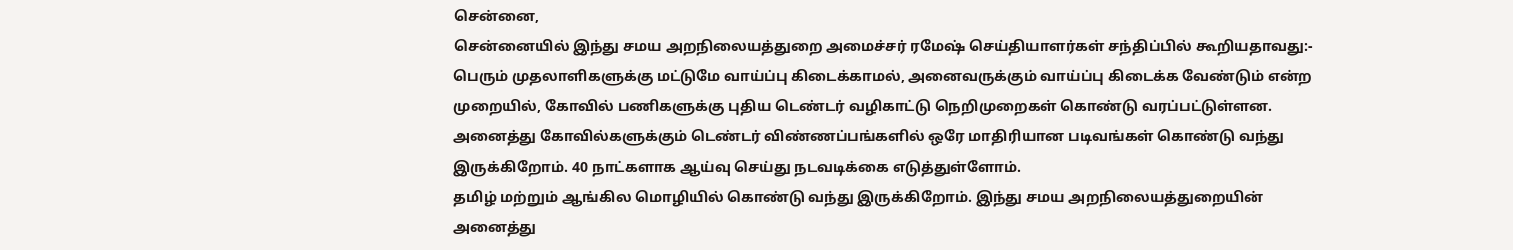சென்னை,
சென்னையில் இந்து சமய அறநிலையத்துறை அமைச்சர் ரமேஷ் செய்தியாளர்கள் சந்திப்பில் கூறியதாவது:-
பெரும் முதலாளிகளுக்கு மட்டுமே வாய்ப்பு கிடைக்காமல், அனைவருக்கும் வாய்ப்பு கிடைக்க வேண்டும் என்ற முறையில், கோவில் பணிகளுக்கு புதிய டெண்டர் வழிகாட்டு நெறிமுறைகள் கொண்டு வரப்பட்டுள்ளன. அனைத்து கோவில்களுக்கும் டெண்டர் விண்ணப்பங்களில் ஒரே மாதிரியான படிவங்கள் கொண்டு வந்து இருக்கிறோம். 40 நாட்களாக ஆய்வு செய்து நடவடிக்கை எடுத்துள்ளோம்.
தமிழ் மற்றும் ஆங்கில மொழியில் கொண்டு வந்து இருக்கிறோம். இந்து சமய அறநிலையத்துறையின் அனைத்து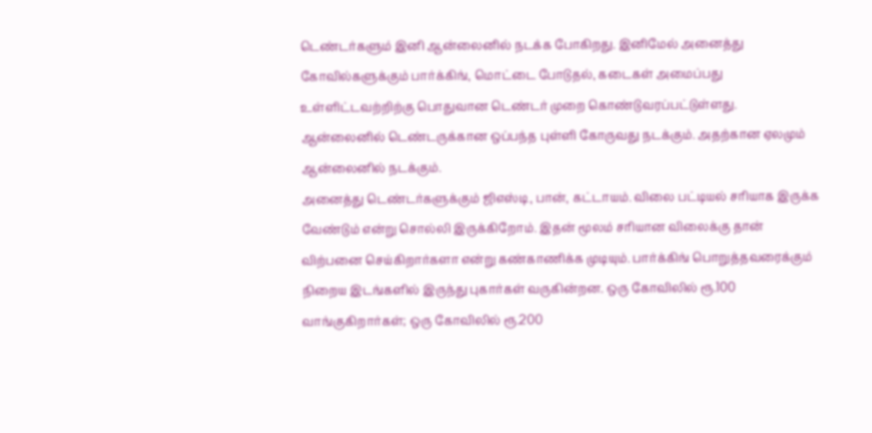டெண்டர்களும் இனி ஆன்லைனில் நடக்க போகிறது. இனிமேல் அனைத்து கோவில்களுக்கும் பார்க்கிங், மொட்டை போடுதல், கடைகள் அமைப்பது உள்ளிட்டவற்றிற்கு பொதுவான டெண்டர் முறை கொண்டுவரப்பட்டுள்ளது. ஆன்லைனில் டெண்டருக்கான ஒப்பந்த புள்ளி கோருவது நடக்கும். அதற்கான ஏலமும் ஆன்லைனில் நடக்கும்.
அனைத்து டெண்டர்களுக்கும் ஜிஎஸ்டி, பான், கட்டாயம். விலை பட்டியல் சரியாக இருக்க வேண்டும் என்று சொல்லி இருக்கிறோம். இதன் மூலம் சரியான விலைக்கு தான் விற்பனை செய்கிறார்களா என்று கண்காணிக்க முடியும். பார்க்கிங் பொறுத்தவரைக்கும் நிறைய இடங்களில் இருந்து புகார்கள் வருகின்றன. ஒரு கோவிலில் ரூ.100 வாங்குகிறார்கள்; ஒரு கோவிலில் ரூ.200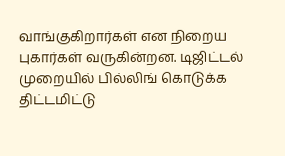வாங்குகிறார்கள் என நிறைய புகார்கள் வருகின்றன. டிஜிட்டல் முறையில் பில்லிங் கொடுக்க திட்டமிட்டு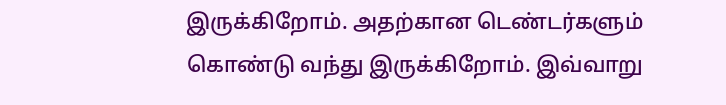இருக்கிறோம். அதற்கான டெண்டர்களும் கொண்டு வந்து இருக்கிறோம். இவ்வாறு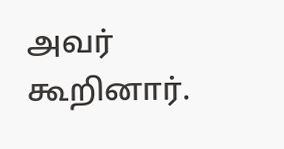அவர் கூறினார்.